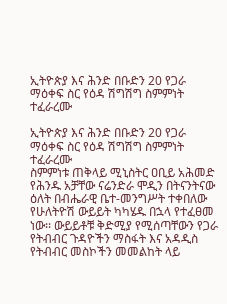ኢትዮጵያ እና ሕንድ በቡድን 20 የጋራ ማዕቀፍ ስር የዕዳ ሽግሽግ ስምምነት ተፈራረሙ

ኢትዮጵያ እና ሕንድ በቡድን 20 የጋራ ማዕቀፍ ስር የዕዳ ሽግሽግ ስምምነት ተፈራረሙ
ስምምነቱ ጠቅላይ ሚኒስትር ዐቢይ አሕመድ የሕንዱ አቻቸው ናሬንድራ ሞዲን በትናንትናው ዕለት በብሔራዊ ቤተ-መንግሥት ተቀበለው የሁለትዮሽ ውይይት ካካሄዱ በኋላ የተፈፀመ ነው፡፡ ውይይቶቹ ቅድሚያ የሚሰጣቸውን የጋራ የትብብር ጉዳዮችን ማስፋት እና አዳዲስ የትብብር መስኮችን መመልከት ላይ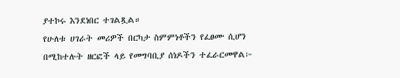ያተኮሩ እንደነበር ተገልጿል።
የሁለቱ ሀገራት መሪዎች በርካታ ስምምነቶችን የፈፀሙ ሲሆን በሚከተሉት ዘርፎች ላይ የመግባቢያ ሰነዶችን ተፈራርመዋል፦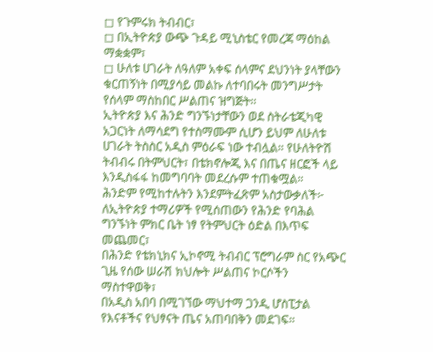◻ የጉምሩክ ትብብር፣
◻ በኢትዮጵያ ውጭ ጉዳይ ሚኒስቴር የመረጃ ማዕከል ማቋቋም፣
◻ ሁለቱ ሀገራት ለዓለም አቀፍ ሰላምና ደህንነት ያላቸውን ቁርጠኝነት በሚያሳይ መልኩ ለተባበሩት መንግሥታት የሰላም ማስከበር ሥልጠና ዝግጅት፡፡
ኢትዮጵያ እና ሕንድ ግንኙነታቸውን ወደ ስትራቴጂካዊ አጋርነት ለማሳደግ የተስማሙም ሲሆን ይህም ለሁለቱ ሀገራት ትስስር አዲስ ምዕራፍ ነው ተብሏል። የሁለትዮሽ ትብብሩ በትምህርት፣ በቴክኖሎጂ እና በጤና ዘርፎች ላይ እንዲስፋፋ ከመግባባት መደረሱም ተጠቁሟል።
ሕንድም የሚከተሉትን እንደምትፈጽም አስታውቃለች፦
ለኢትዮጵያ ተማሪዎች የሚሰጠውን የሕንድ የባሕል ግንኙነት ምክር ቤት ነፃ የትምህርት ዕድል በእጥፍ መጨመር፣
በሕንድ የቴክኒክና ኢኮኖሚ ትብብር ፕሮግራም ስር የአጭር ጊዜ የሰው ሠራሽ ክህሎት ሥልጠና ኮርሶችን ማስተዋወቅ፣
በአዲስ አበባ በሚገኘው ማህተማ ጋንዲ ሆስፒታል የእናቶችና የህፃናት ጤና አጠባበቅን መደገፍ።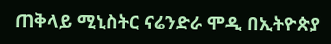ጠቅላይ ሚኒስትር ናሬንድራ ሞዲ በኢትዮጵያ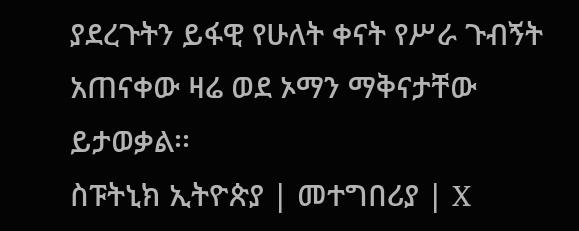ያደረጉትን ይፋዊ የሁለት ቀናት የሥራ ጉብኝት አጠናቀው ዛሬ ወደ ኦማን ማቅናታቸው ይታወቃል፡፡
ስፑትኒክ ኢትዮጵያ | መተግበሪያ | X